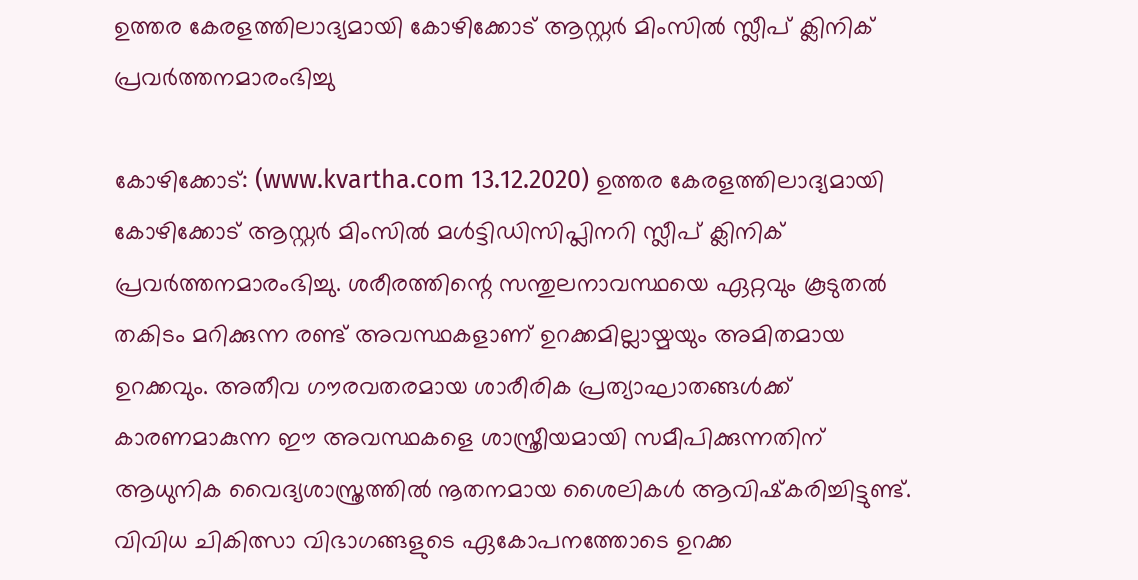ഉത്തര കേരളത്തിലാദ്യമായി കോഴിക്കോട് ആസ്റ്റര്‍ മിംസില്‍ സ്ലീപ് ക്ലിനിക് പ്രവര്‍ത്തനമാരംഭിച്ചു

കോഴിക്കോട്: (www.kvartha.com 13.12.2020) ഉത്തര കേരളത്തിലാദ്യമായി കോഴിക്കോട് ആസ്റ്റര്‍ മിംസിൽ മള്‍ട്ടിഡിസിപ്ലിനറി സ്ലീപ് ക്ലിനിക് പ്രവർത്തനമാരംഭിച്ചു. ശരീരത്തിന്റെ സന്തുലനാവസ്ഥയെ ഏറ്റവും കൂടുതല്‍ തകിടം മറിക്കുന്ന രണ്ട് അവസ്ഥകളാണ് ഉറക്കമില്ലായ്മയും അമിതമായ ഉറക്കവും. അതീവ ഗൗരവതരമായ ശാരീരിക പ്രത്യാഘാതങ്ങള്‍ക്ക് കാരണമാകുന്ന ഈ അവസ്ഥകളെ ശാസ്ത്രീയമായി സമീപിക്കുന്നതിന് ആധുനിക വൈദ്യശാസ്ത്രത്തില്‍ നൂതനമായ ശൈലികള്‍ ആവിഷ്‌കരിച്ചിട്ടുണ്ട്. വിവിധ ചികിത്സാ വിഭാഗങ്ങളുടെ ഏകോപനത്തോടെ ഉറക്ക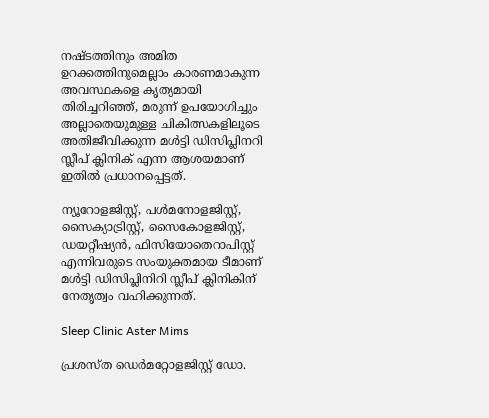നഷ്ടത്തിനും അമിത ഉറക്കത്തിനുമെല്ലാം കാരണമാകുന്ന അവസ്ഥകളെ കൃത്യമായി തിരിച്ചറിഞ്ഞ്, മരുന്ന് ഉപയോഗിച്ചും അല്ലാതെയുമുള്ള ചികിത്സകളിലൂടെ അതിജീവിക്കുന്ന മള്‍ട്ടി ഡിസിപ്ലിനറി സ്ലീപ് ക്ലിനിക് എന്ന ആശയമാണ് ഇതില്‍ പ്രധാനപ്പെട്ടത്.

ന്യൂറോളജിസ്റ്റ്, പള്‍മനോളജിസ്റ്റ്, സൈക്യാട്രിസ്റ്റ്, സൈകോളജിസ്റ്റ്, ഡയറ്റീഷ്യന്‍, ഫിസിയോതെറാപിസ്റ്റ് എന്നിവരുടെ സംയുക്തമായ ടീമാണ് മള്‍ട്ടി ഡിസിപ്ലിനിറി സ്ലീപ് ക്ലിനികിന് നേതൃത്വം വഹിക്കുന്നത്.

Sleep Clinic Aster Mims

പ്രശസ്ത ഡെര്‍മറ്റോളജിസ്റ്റ് ഡോ.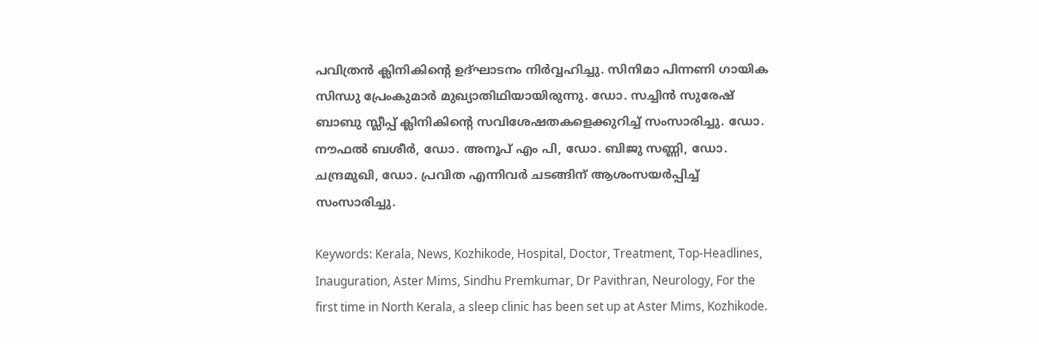പവിത്രന്‍ ക്ലിനികിന്റെ ഉദ്ഘാടനം നിര്‍വ്വഹിച്ചു. സിനിമാ പിന്നണി ഗായിക സിന്ധു പ്രേംകുമാര്‍ മുഖ്യാതിഥിയായിരുന്നു. ഡോ. സച്ചിന്‍ സുരേഷ് ബാബു സ്ലീപ്പ് ക്ലിനികിന്റെ സവിശേഷതകളെക്കുറിച്ച് സംസാരിച്ചു. ഡോ. നൗഫല്‍ ബശീര്‍, ഡോ. അനൂപ് എം പി, ഡോ. ബിജു സണ്ണി, ഡോ. ചന്ദ്രമുഖി, ഡോ. പ്രവിത എന്നിവര്‍ ചടങ്ങിന് ആശംസയര്‍പ്പിച്ച് സംസാരിച്ചു.

Keywords: Kerala, News, Kozhikode, Hospital, Doctor, Treatment, Top-Headlines, Inauguration, Aster Mims, Sindhu Premkumar, Dr Pavithran, Neurology, For the first time in North Kerala, a sleep clinic has been set up at Aster Mims, Kozhikode.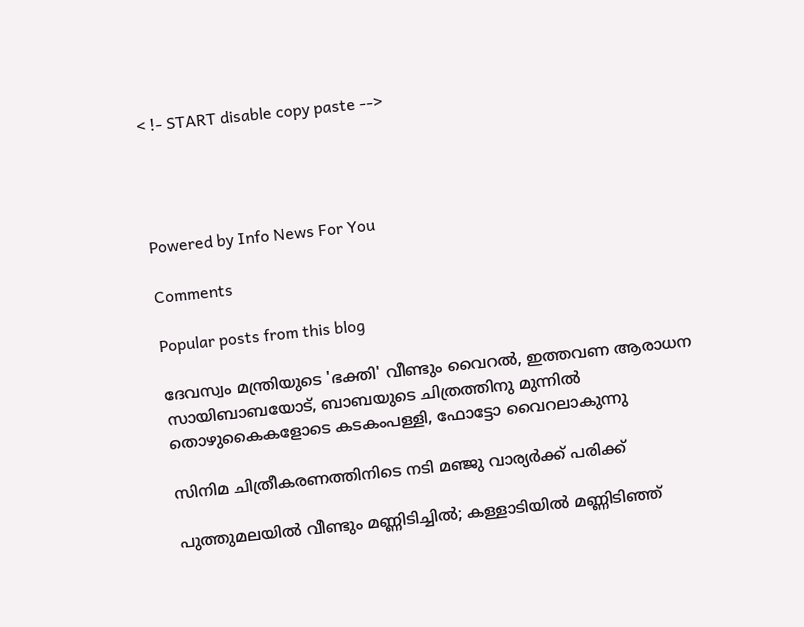< !- START disable copy paste -->




Powered by Info News For You

Comments

Popular posts from this blog

ദേവസ്വം മന്ത്രിയുടെ 'ഭക്തി' വീണ്ടും വൈറല്‍, ഇത്തവണ ആരാധന സായിബാബയോട്, ബാബയുടെ ചിത്രത്തിനു മുന്നില്‍ തൊഴുകൈകളോടെ കടകംപള്ളി, ഫോട്ടോ വൈറലാകുന്നു

സിനിമ ചിത്രീകരണത്തിനിടെ നടി മഞ്ജു വാര്യര്‍ക്ക് പരിക്ക്

പുത്തുമലയില്‍ വീണ്ടും മണ്ണിടിച്ചില്‍; കള്ളാടിയില്‍ മണ്ണിടിഞ്ഞ്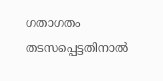ഗതാഗതം തടസപ്പെട്ടതിനാല്‍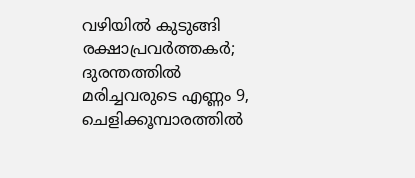വഴിയില്‍ കുടുങ്ങി രക്ഷാപ്രവര്‍ത്തകര്‍; ദുരന്തത്തില്‍ മരിച്ചവരുടെ എണ്ണം 9, ചെളിക്കൂമ്പാരത്തില്‍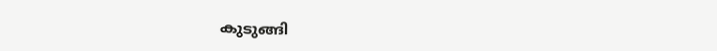കുടുങ്ങി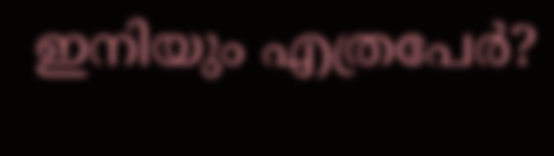ഇനിയും എത്രപേര്‍?